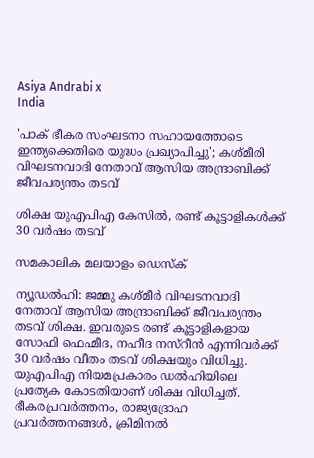Asiya Andrabi x
India

'പാക് ഭീകര സംഘടനാ സഹായത്തോടെ ഇന്ത്യക്കെതിരെ യുദ്ധം പ്രഖ്യാപിച്ചു'; കശ്മീരി വിഘടനവാദി നേതാവ് ആസിയ അന്ദ്രാബിക്ക് ജീവപര്യന്തം തടവ്

ശിക്ഷ യുഎപിഎ കേസിൽ, രണ്ട് കൂട്ടാളികൾക്ക് 30 വർഷം തടവ്

സമകാലിക മലയാളം ഡെസ്ക്

ന്യൂ‍ഡൽഹി: ജമ്മു കശ്മീർ വിഘടനവാദി നേതാവ് ആസിയ അന്ദ്രാബിക്ക് ജീവപര്യന്തം തടവ് ശിക്ഷ. ഇവരുടെ രണ്ട് കൂട്ടാളികളായ സോഫി ഫെഹ്മീദ, നഹീദ നസ്റീൻ എന്നിവർക്ക് 30 വർഷം വീതം തടവ് ശിക്ഷയും വിധിച്ചു. യുഎപിഎ നിയമപ്രകാരം ഡൽഹിയിലെ പ്രത്യേക കോടതിയാണ് ശിക്ഷ വിധിച്ചത്. ഭീകരപ്രവർത്തനം, രാജ്യദ്രോഹ പ്രവർത്തനങ്ങൾ, ക്രിമിനൽ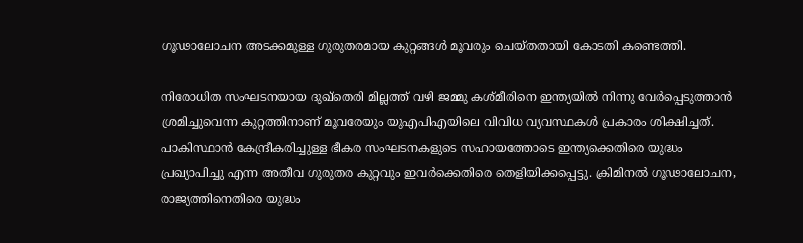ഗൂഢാലോചന അടക്കമുള്ള ഗുരുതരമായ കുറ്റങ്ങൾ മൂവരും ചെയ്തതായി കോടതി കണ്ടെത്തി.

നിരോധിത സംഘടനയായ ദുഖ്തെരി മില്ലത്ത് വഴി ജമ്മു കശ്മീരിനെ ഇന്ത്യയിൽ നിന്നു വേർപ്പെടുത്താൻ ശ്രമിച്ചുവെന്ന കുറ്റത്തിനാണ് മൂവരേയും യുഎപിഎയിലെ വിവിധ വ്യവസ്ഥകൾ പ്രകാരം ശിക്ഷിച്ചത്. പാകിസ്ഥാൻ കേന്ദ്രീകരിച്ചുള്ള ഭീകര സംഘടനകളുടെ സഹായത്തോടെ ഇന്ത്യക്കെതിരെ യുദ്ധം പ്രഖ്യാപിച്ചു എന്ന അതീവ ഗുരുതര കുറ്റവും ഇവർക്കെതിരെ തെളിയിക്കപ്പെട്ടു. ക്രിമിനൽ ഗൂഢാലോചന, രാജ്യത്തിനെതിരെ യുദ്ധം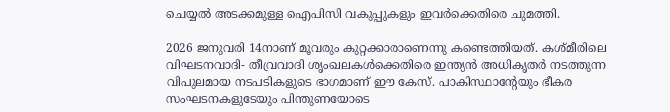ചെയ്യൽ അടക്കമുള്ള ഐപിസി വകുപ്പുകളും ഇവർക്കെതിരെ ചുമത്തി.

2026 ജനുവരി 14നാണ് മൂവരും കുറ്റക്കാരാണെന്നു കണ്ടെത്തിയത്. കശ്മീരിലെ വിഘടനവാദി- തീവ്രവാദി ശൃംഖലകൾക്കെതിരെ ഇന്ത്യൻ അധികൃതർ നടത്തുന്ന വിപുലമായ നടപടികളുടെ ഭാഗമാണ് ഈ കേസ്. പാകിസ്ഥാന്റേയും ഭീകര സംഘടനകളുടേയും പിന്തുണയോടെ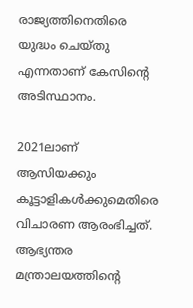രാജ്യത്തിനെതിരെ യുദ്ധം ചെയ്തു എന്നതാണ് കേസിന്റെ അടിസ്ഥാനം.

2021ലാണ് ആസിയക്കും കൂട്ടാളികൾക്കുമെതിരെ വിചാരണ ആരംഭിച്ചത്. ആഭ്യന്തര മന്ത്രാലയത്തിന്റെ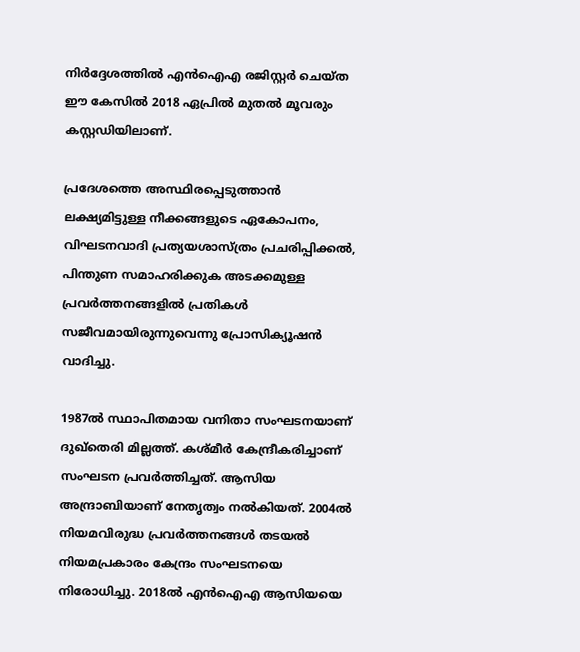നിർദ്ദേശത്തിൽ എൻഐഎ രജിസ്റ്റർ ചെയ്ത ഈ കേസിൽ 2018 ഏപ്രിൽ മുതൽ മൂവരും കസ്റ്റഡിയിലാണ്.

പ്രദേശത്തെ അസ്ഥിരപ്പെടുത്താൻ ലക്ഷ്യമിട്ടുള്ള നീക്കങ്ങളുടെ ഏകോപനം, വിഘടനവാദി പ്രത്യയശാസ്ത്രം പ്രചരിപ്പിക്കൽ, പിന്തുണ സമാഹരിക്കുക അടക്കമുള്ള പ്രവർത്തനങ്ങളിൽ പ്രതികൾ സജീവമായിരുന്നുവെന്നു പ്രോസിക്യൂഷൻ വാദിച്ചു.

1987ൽ സ്ഥാപിതമായ വനിതാ സംഘടനയാണ് ദുഖ്തെരി മില്ലത്ത്. കശ്മീർ കേന്ദ്രീകരിച്ചാണ് സംഘടന പ്രവർത്തിച്ചത്. ആസിയ അന്ദ്രാബിയാണ് നേതൃത്വം നൽകിയത്. 2004ൽ നിയമവിരുദ്ധ പ്രവർത്തനങ്ങൾ തടയൽ നിയമപ്രകാരം കേന്ദ്രം സംഘടനയെ നിരോധിച്ചു. 2018ൽ എൻഐഎ ആസിയയെ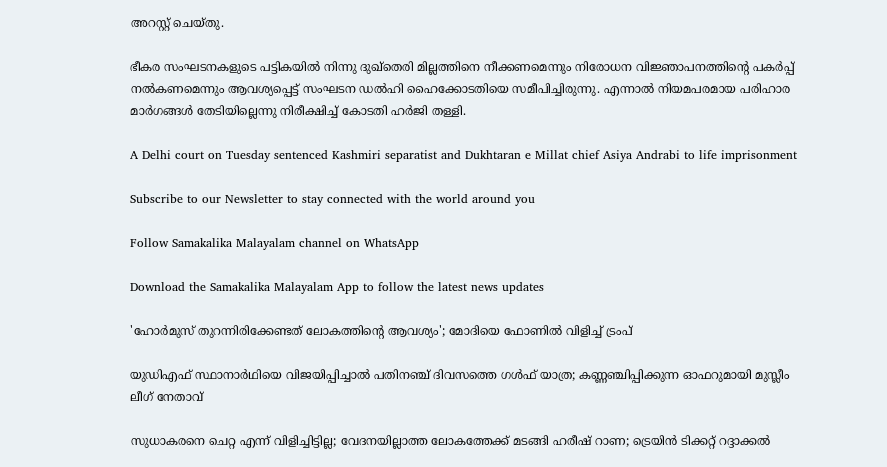അറസ്റ്റ് ചെയ്തു.

ഭീകര സംഘടനകളുടെ പട്ടികയിൽ നിന്നു ദുഖ്തെരി മില്ലത്തിനെ നീക്കണമെന്നും നിരോധന വിജ്ഞാപനത്തിന്റെ പകർപ്പ് നൽകണമെന്നും ആവശ്യപ്പെട്ട് സംഘടന ഡൽഹി ഹൈക്കോടതിയെ സമീപിച്ചിരുന്നു. എന്നാൽ നിയമപരമായ പരിഹാര മാർഗങ്ങൾ തേടിയില്ലെന്നു നിരീക്ഷിച്ച് കോടതി ഹർജി തള്ളി.

A Delhi court on Tuesday sentenced Kashmiri separatist and Dukhtaran e Millat chief Asiya Andrabi to life imprisonment

Subscribe to our Newsletter to stay connected with the world around you

Follow Samakalika Malayalam channel on WhatsApp

Download the Samakalika Malayalam App to follow the latest news updates

'ഹോർമുസ് തുറന്നിരിക്കേണ്ടത് ലോകത്തിന്റെ ആവശ്യം'; മോദിയെ ഫോണിൽ വിളിച്ച് ട്രംപ്

യുഡിഎഫ് സ്ഥാനാര്‍ഥിയെ വിജയിപ്പിച്ചാല്‍ പതിനഞ്ച് ദിവസത്തെ ഗള്‍ഫ് യാത്ര; കണ്ണഞ്ചിപ്പിക്കുന്ന ഓഫറുമായി മുസ്ലീം ലീഗ് നേതാവ്

സുധാകരനെ ചെറ്റ എന്ന് വിളിച്ചിട്ടില്ല; വേദനയില്ലാത്ത ലോകത്തേക്ക് മടങ്ങി ഹരീഷ് റാണ; ട്രെയിന്‍ ടിക്കറ്റ് റദ്ദാക്കല്‍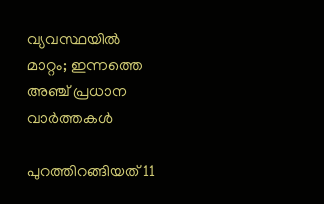വ്യവസ്ഥയില്‍ മാറ്റം; ഇന്നത്തെ അഞ്ച് പ്രധാന വാര്‍ത്തകള്‍

പുറത്തിറങ്ങിയത് 11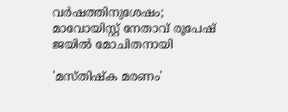വര്‍ഷത്തിനുശേഷം; മാവോയിസ്റ്റ് നേതാവ് രൂപേഷ് ജയില്‍ മോചിതനായി

'മസ്തിഷ്ക മരണം'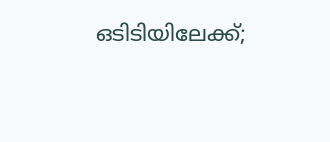ഒടിടിയിലേക്ക്;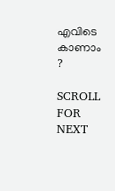എവിടെ കാണാം ?

SCROLL FOR NEXT